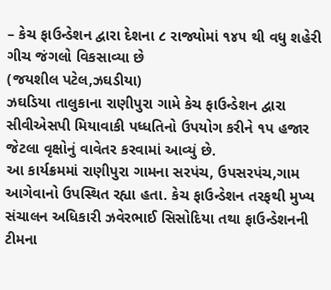– કેચ ફાઉન્ડેશન દ્વારા દેશના ૮ રાજ્યોમાં ૧૪૫ થી વધુ શહેરી ગીચ જંગલો વિકસાવ્યા છે
(જયશીલ પટેલ,ઝઘડીયા)
ઝઘડિયા તાલુકાના રાણીપુરા ગામે કેચ ફાઉન્ડેશન દ્વારા સીવીએસપી મિયાવાકી પધ્ધતિનો ઉપયોગ કરીને ૧પ હજાર જેટલા વૃક્ષોનું વાવેતર કરવામાં આવ્યું છે.
આ કાર્યક્રમમાં રાણીપુરા ગામના સરપંચ, ઉપસરપંચ,ગામ આગેવાનો ઉપસ્થિત રહ્યા હતા. કેચ ફાઉન્ડેશન તરફથી મુખ્ય સંચાલન અધિકારી ઝવેરભાઈ સિસોદિયા તથા ફાઉન્ડેશનની ટીમના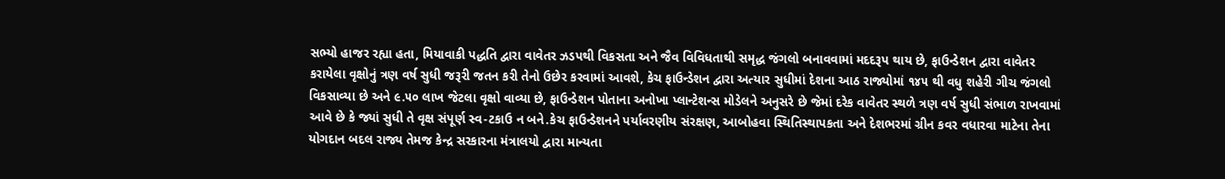સભ્યો હાજર રહ્યા હતા, મિયાવાકી પદ્ધતિ દ્વારા વાવેતર ઝડપથી વિકસતા અને જૈવ વિવિધતાથી સમૃદ્ધ જંગલો બનાવવામાં મદદરૂપ થાય છે, ફાઉન્ડેશન દ્વારા વાવેતર કરાયેલા વૃક્ષોનું ત્રણ વર્ષ સુધી જરૂરી જતન કરી તેનો ઉછેર કરવામાં આવશે, કેચ ફાઉન્ડેશન દ્વારા અત્યાર સુધીમાં દેશના આઠ રાજ્યોમાં ૧૪૫ થી વધુ શહેરી ગીચ જંગલો વિકસાવ્યા છે અને ૯.૫૦ લાખ જેટલા વૃક્ષો વાવ્યા છે, ફાઉન્ડેશન પોતાના અનોખા પ્લાન્ટેશન્સ મોડેલને અનુસરે છે જેમાં દરેક વાવેતર સ્થળે ત્રણ વર્ષ સુધી સંભાળ રાખવામાં આવે છે કે જ્યાં સુધી તે વૃક્ષ સંપૂર્ણ સ્વ-ટકાઉ ન બને.કેચ ફાઉન્ડેશનને પર્યાવરણીય સંરક્ષણ, આબોહવા સ્થિતિસ્થાપકતા અને દેશભરમાં ગ્રીન કવર વધારવા માટેના તેના યોગદાન બદલ રાજ્ય તેમજ કેન્દ્ર સરકારના મંત્રાલયો દ્વારા માન્યતા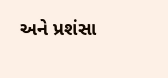અને પ્રશંસા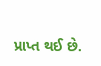પ્રાપ્ત થઈ છે.